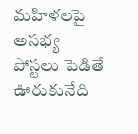మహిళలపై అసభ్య పోస్టలు పెడితే ఊరుకునేది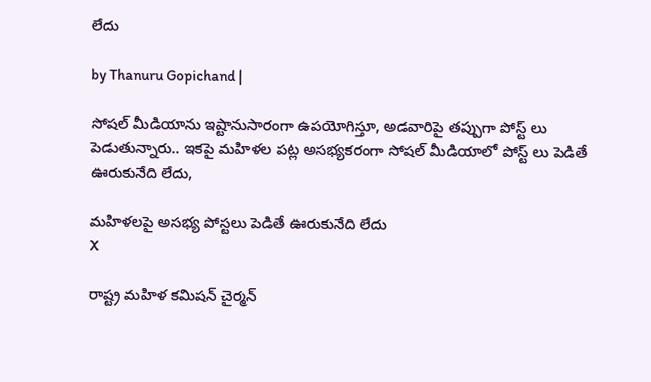లేదు

by Thanuru Gopichand |

సోషల్ మీడియాను ఇష్టానుసారంగా ఉపయోగిస్తూ, అడవారిపై తప్పుగా పోస్ట్ లు పెడుతున్నారు.. ఇకపై మహిళల పట్ల అసభ్యకరంగా సోషల్ మీడియాలో పోస్ట్ లు పెడితే ఊరుకునేది లేదు,

మహిళలపై అసభ్య పోస్టలు పెడితే ఊరుకునేది లేదు
X

రాష్ట్ర మహిళ కమిషన్ చైర్మన్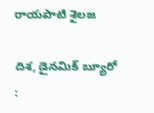రాయపాటి శైలజ

దిశ, డైనమిక్ బ్యూరో :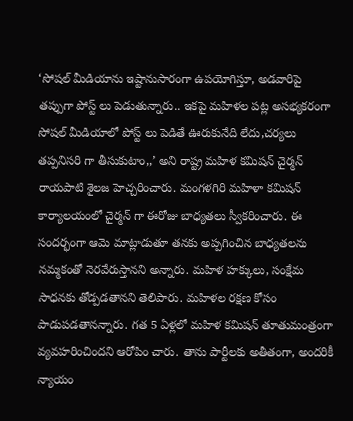‘సోషల్ మీడియాను ఇష్టానుసారంగా ఉపయోగిస్తూ, అడవారిపై తప్పుగా పోస్ట్ లు పెడుతున్నారు.. ఇకపై మహిళల పట్ల అసభ్యకరంగా సోషల్ మీడియాలో పోస్ట్ లు పెడితే ఊరుకునేది లేదు,చర్యలు తప్పనిసరి గా తీసుకుటాం,,’ అని రాష్ట్ర మహిళ కమిషన్ చైర్మన్ రాయపాటి శైలజ హెచ్చరించారు. మంగళగిరి మహిళా కమిషన్ కార్యాలయంలో చైర్మన్ గా ఈరోజు బాధ్యతలు స్వీకరించారు. ఈ సందర్భంగా ఆమె మాట్లాడుతూ తనకు అప్పగించిన బాధ్యతలను నమ్మకంతో నెరవేరుస్తానని అన్నారు. మహిళ హక్కులు, సంక్షేమ సాధనకు తోడ్పడతానని తెలిపారు. మహిళల రక్షణ కోసం పాడుపడతానన్నారు. గత 5 ఏళ్లలో మహిళ కమిషన్ తూతుమంత్రంగా వ్యవహరించిందని ఆరోపిం చారు. తాను పార్టీలకు అతీతంగా, అందరికీ న్యాయం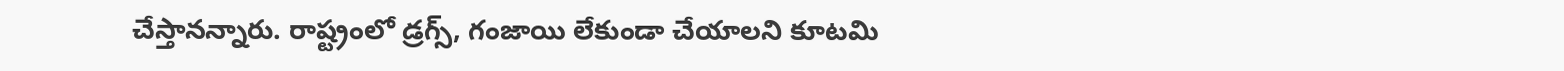చేస్తానన్నారు. రాష్ట్రంలో డ్రగ్స్, గంజాయి లేకుండా చేయాలని కూటమి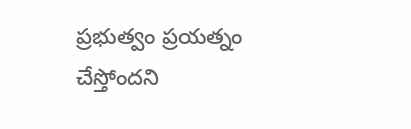ప్రభుత్వం ప్రయత్నం చేస్తోందని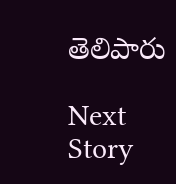తెలిపారు

Next Story